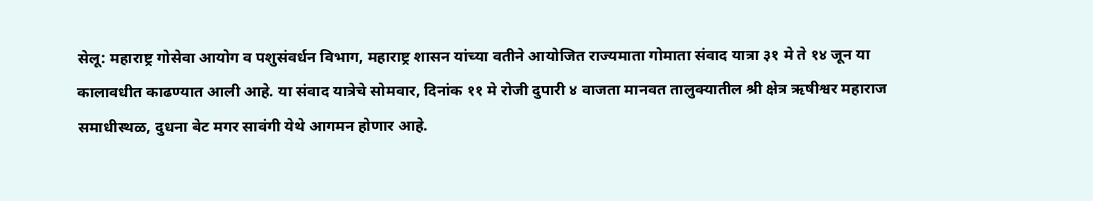सेलू: महाराष्ट्र गोसेवा आयोग व पशुसंवर्धन विभाग, महाराष्ट्र शासन यांच्या वतीने आयोजित राज्यमाता गोमाता संवाद यात्रा ३१ मे ते १४ जून या कालावधीत काढण्यात आली आहे. या संवाद यात्रेचे सोमवार, दिनांक ११ मे रोजी दुपारी ४ वाजता मानवत तालुक्यातील श्री क्षेत्र ऋषीश्वर महाराज समाधीस्थळ, दुधना बेट मगर सावंगी येथे आगमन होणार आहे.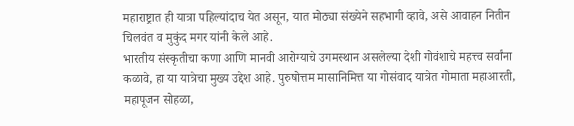महाराष्ट्रात ही यात्रा पहिल्यांदाच येत असून, यात मोठ्या संख्येने सहभागी व्हावे, असे आवाहन नितीन चिलवंत व मुकुंद मगर यांनी केले आहे.
भारतीय संस्कृतीचा कणा आणि मानवी आरोग्याचे उगमस्थान असलेल्या देशी गोवंशाचे महत्त्व सर्वांना कळावे, हा या यात्रेचा मुख्य उद्देश आहे. पुरुषोत्तम मासानिमित्त या गोसंवाद यात्रेत गोमाता महाआरती, महापूजन सोहळा,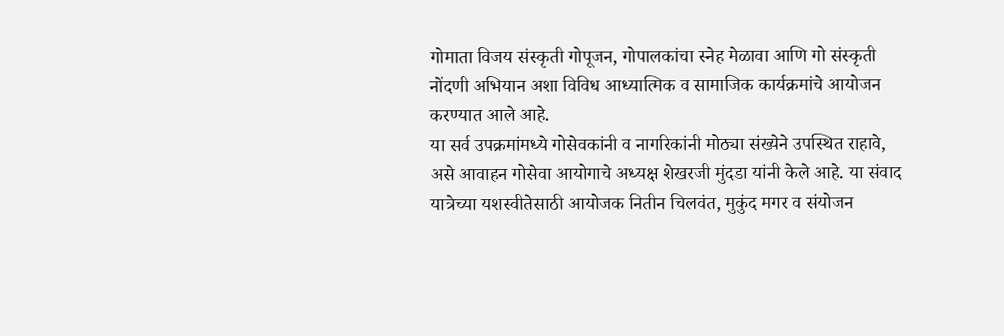गोमाता विजय संस्कृती गोपूजन, गोपालकांचा स्नेह मेळावा आणि गो संस्कृती नोंदणी अभियान अशा विविध आध्यात्मिक व सामाजिक कार्यक्रमांचे आयोजन करण्यात आले आहे.
या सर्व उपक्रमांमध्ये गोसेवकांनी व नागरिकांनी मोठ्या संख्येने उपस्थित राहावे, असे आवाहन गोसेवा आयोगाचे अध्यक्ष शेखरजी मुंदडा यांनी केले आहे. या संवाद यात्रेच्या यशस्वीतेसाठी आयोजक नितीन चिलवंत, मुकुंद मगर व संयोजन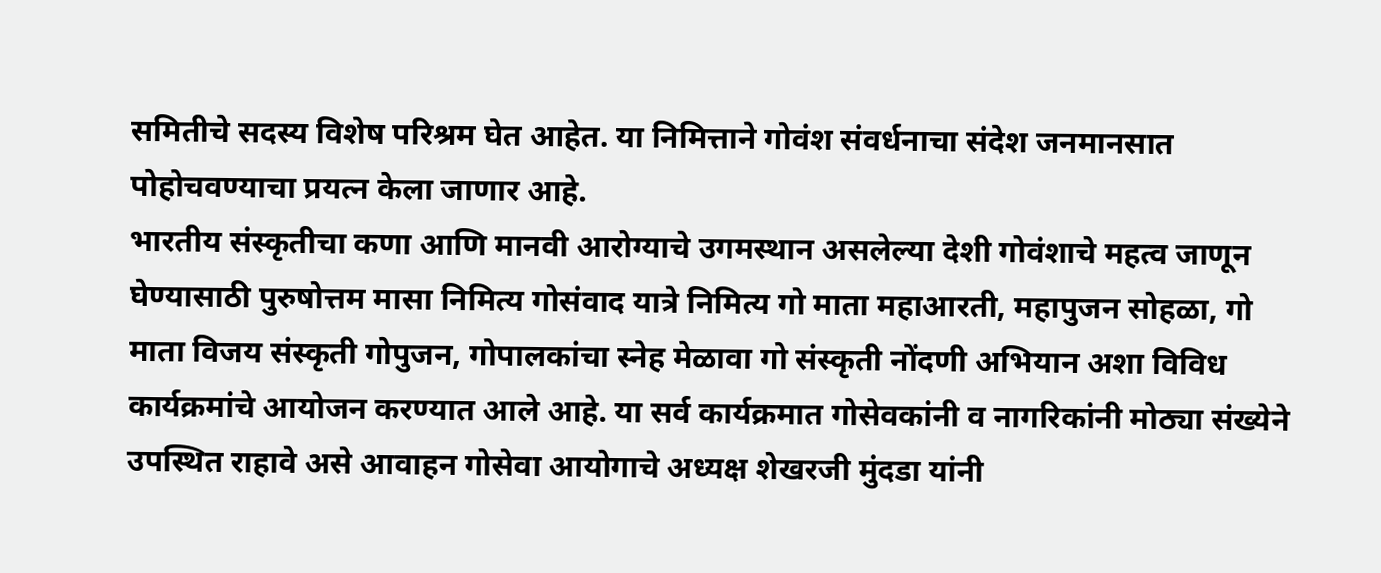समितीचे सदस्य विशेष परिश्रम घेत आहेत. या निमित्ताने गोवंश संवर्धनाचा संदेश जनमानसात पोहोचवण्याचा प्रयत्न केला जाणार आहे.
भारतीय संस्कृतीचा कणा आणि मानवी आरोग्याचे उगमस्थान असलेल्या देशी गोवंशाचे महत्व जाणून घेण्यासाठी पुरुषोत्तम मासा निमित्य गोसंवाद यात्रे निमित्य गो माता महाआरती, महापुजन सोहळा, गो माता विजय संस्कृती गोपुजन, गोपालकांचा स्नेह मेळावा गो संस्कृती नोंदणी अभियान अशा विविध कार्यक्रमांचे आयोजन करण्यात आले आहे. या सर्व कार्यक्रमात गोसेवकांनी व नागरिकांनी मोठ्या संख्येने उपस्थित राहावे असे आवाहन गोसेवा आयोगाचे अध्यक्ष शेखरजी मुंदडा यांनी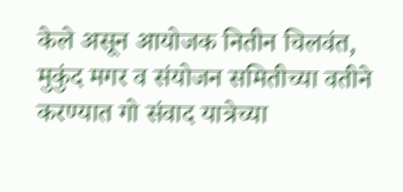केले असून आयोजक नितीन चिलवंत, मुकुंद मगर व संयोजन समितीच्या वतीने करण्यात गो संवाद यात्रेच्या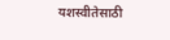यशस्वीतेसाठी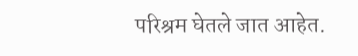परिश्रम घेतले जात आहेत.